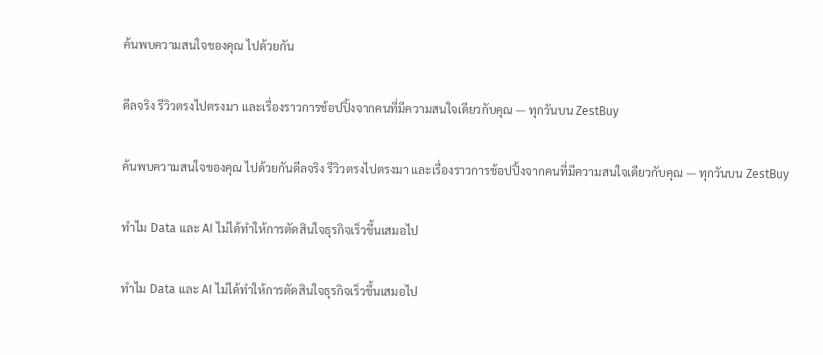ค้นพบความสนใจของคุณ ไปด้วยกัน

ดีลจริง รีวิวตรงไปตรงมา และเรื่องราวการช้อปปิ้งจากคนที่มีความสนใจเดียวกับคุณ — ทุกวันบน ZestBuy

ค้นพบความสนใจของคุณ ไปด้วยกันดีลจริง รีวิวตรงไปตรงมา และเรื่องราวการช้อปปิ้งจากคนที่มีความสนใจเดียวกับคุณ — ทุกวันบน ZestBuy

ทำไม Data และ AI ไม่ได้ทำให้การตัดสินใจธุรกิจเร็วขึ้นเสมอไป

ทำไม Data และ AI ไม่ได้ทำให้การตัดสินใจธุรกิจเร็วขึ้นเสมอไป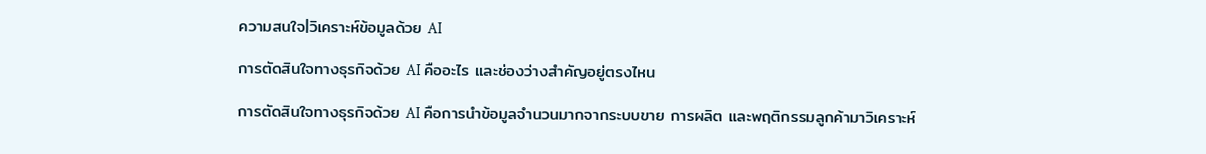ความสนใจ|วิเคราะห์ข้อมูลด้วย AI

การตัดสินใจทางธุรกิจด้วย AI คืออะไร และช่องว่างสำคัญอยู่ตรงไหน

การตัดสินใจทางธุรกิจด้วย AI คือการนำข้อมูลจำนวนมากจากระบบขาย การผลิต และพฤติกรรมลูกค้ามาวิเคราะห์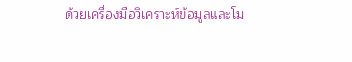ด้วยเครื่องมือวิเคราะห์ข้อมูลและโม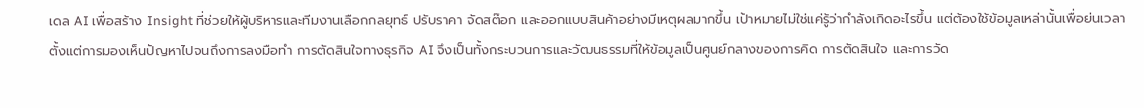เดล AI เพื่อสร้าง Insight ที่ช่วยให้ผู้บริหารและทีมงานเลือกกลยุทธ์ ปรับราคา จัดสต๊อก และออกแบบสินค้าอย่างมีเหตุผลมากขึ้น เป้าหมายไม่ใช่แค่รู้ว่ากำลังเกิดอะไรขึ้น แต่ต้องใช้ข้อมูลเหล่านั้นเพื่อย่นเวลาตั้งแต่การมองเห็นปัญหาไปจนถึงการลงมือทำ การตัดสินใจทางธุรกิจ AI จึงเป็นทั้งกระบวนการและวัฒนธรรมที่ให้ข้อมูลเป็นศูนย์กลางของการคิด การตัดสินใจ และการวัด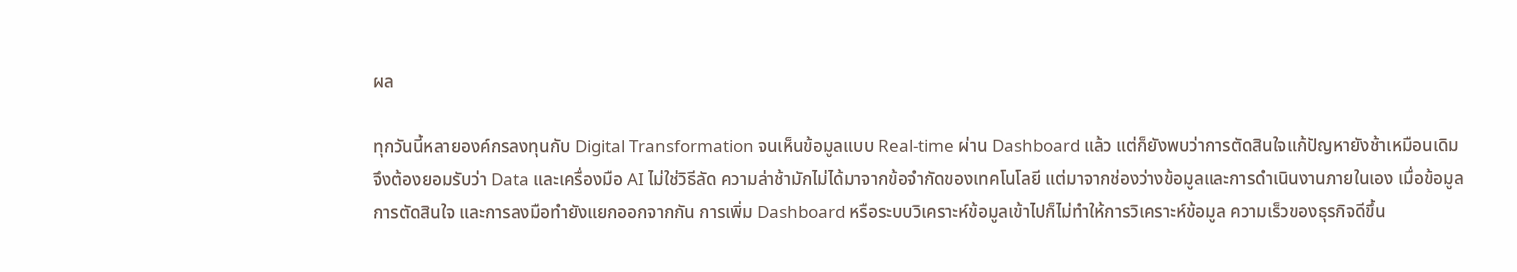ผล

ทุกวันนี้หลายองค์กรลงทุนกับ Digital Transformation จนเห็นข้อมูลแบบ Real-time ผ่าน Dashboard แล้ว แต่ก็ยังพบว่าการตัดสินใจแก้ปัญหายังช้าเหมือนเดิม จึงต้องยอมรับว่า Data และเครื่องมือ AI ไม่ใช่วิธีลัด ความล่าช้ามักไม่ได้มาจากข้อจำกัดของเทคโนโลยี แต่มาจากช่องว่างข้อมูลและการดำเนินงานภายในเอง เมื่อข้อมูล การตัดสินใจ และการลงมือทำยังแยกออกจากกัน การเพิ่ม Dashboard หรือระบบวิเคราะห์ข้อมูลเข้าไปก็ไม่ทำให้การวิเคราะห์ข้อมูล ความเร็วของธุรกิจดีขึ้น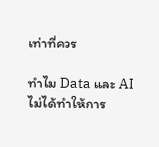เท่าที่ควร

ทำไม Data และ AI ไม่ได้ทำให้การ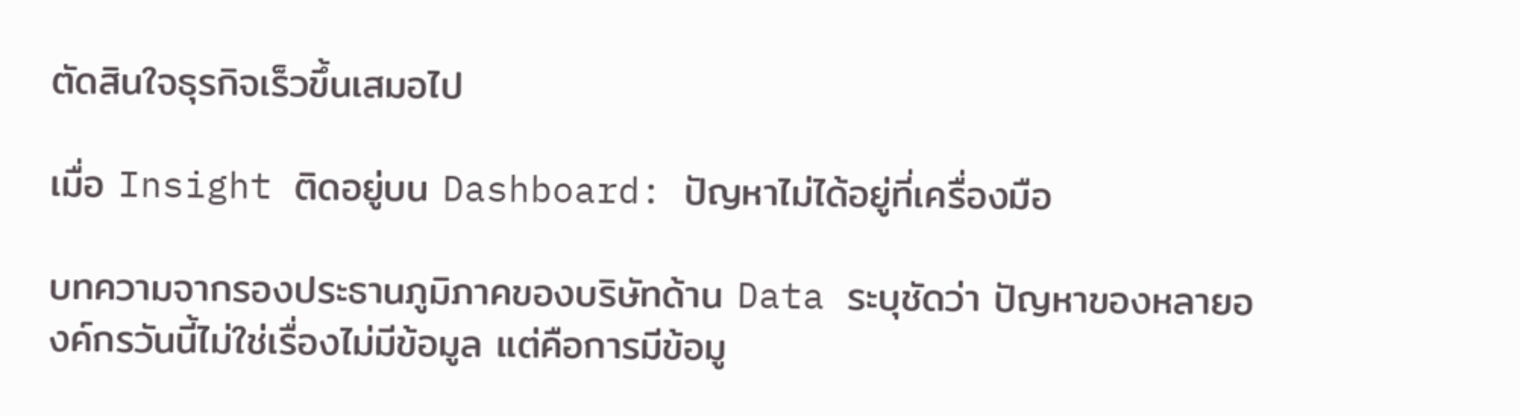ตัดสินใจธุรกิจเร็วขึ้นเสมอไป

เมื่อ Insight ติดอยู่บน Dashboard: ปัญหาไม่ได้อยู่ที่เครื่องมือ

บทความจากรองประธานภูมิภาคของบริษัทด้าน Data ระบุชัดว่า ปัญหาของหลายองค์กรวันนี้ไม่ใช่เรื่องไม่มีข้อมูล แต่คือการมีข้อมู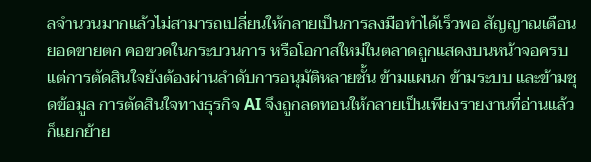ลจำนวนมากแล้วไม่สามารถเปลี่ยนให้กลายเป็นการลงมือทำได้เร็วพอ สัญญาณเตือนยอดขายตก คอขวดในกระบวนการ หรือโอกาสใหม่ในตลาดถูกแสดงบนหน้าจอครบ แต่การตัดสินใจยังต้องผ่านลำดับการอนุมัติหลายชั้น ข้ามแผนก ข้ามระบบ และข้ามชุดข้อมูล การตัดสินใจทางธุรกิจ AI จึงถูกลดทอนให้กลายเป็นเพียงรายงานที่อ่านแล้วก็แยกย้าย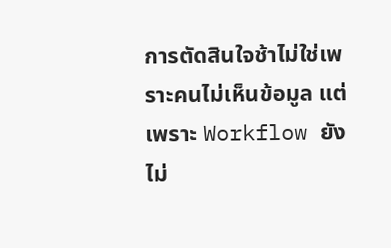การตัดสินใจช้าไม่ใช่เพราะคนไม่เห็นข้อมูล แต่เพราะ Workflow ยังไม่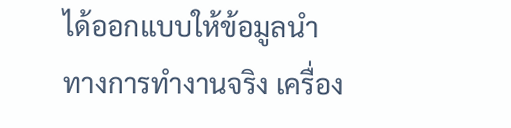ได้ออกแบบให้ข้อมูลนำทางการทำงานจริง เครื่อง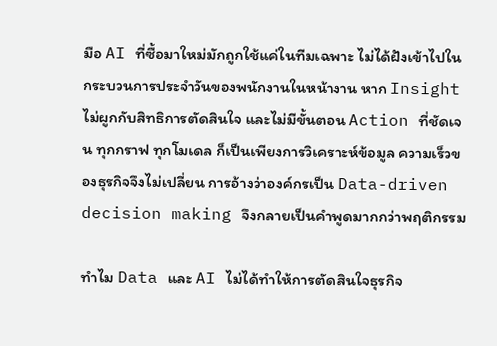มือ AI ที่ซื้อมาใหม่มักถูกใช้แค่ในทีมเฉพาะ ไม่ได้ฝังเข้าไปในกระบวนการประจำวันของพนักงานในหน้างาน หาก Insight ไม่ผูกกับสิทธิการตัดสินใจ และไม่มีขั้นตอน Action ที่ชัดเจน ทุกกราฟ ทุกโมเดล ก็เป็นเพียงการวิเคราะห์ข้อมูล ความเร็วของธุรกิจจึงไม่เปลี่ยน การอ้างว่าองค์กรเป็น Data-driven decision making จึงกลายเป็นคำพูดมากกว่าพฤติกรรม

ทำไม Data และ AI ไม่ได้ทำให้การตัดสินใจธุรกิจ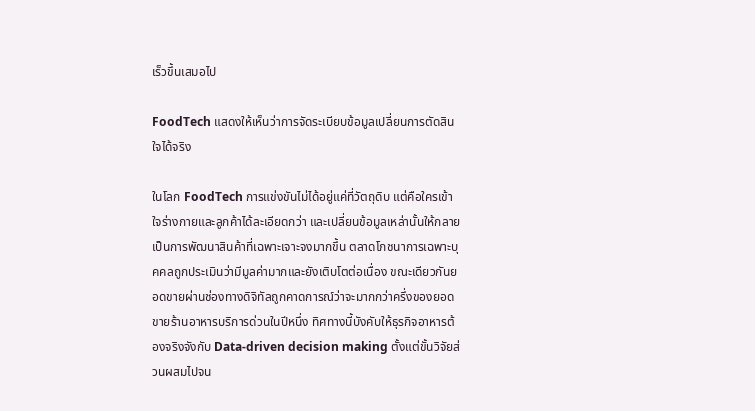เร็วขึ้นเสมอไป

FoodTech แสดงให้เห็นว่าการจัดระเบียบข้อมูลเปลี่ยนการตัดสินใจได้จริง

ในโลก FoodTech การแข่งขันไม่ได้อยู่แค่ที่วัตถุดิบ แต่คือใครเข้าใจร่างกายและลูกค้าได้ละเอียดกว่า และเปลี่ยนข้อมูลเหล่านั้นให้กลายเป็นการพัฒนาสินค้าที่เฉพาะเจาะจงมากขึ้น ตลาดโภชนาการเฉพาะบุคคลถูกประเมินว่ามีมูลค่ามากและยังเติบโตต่อเนื่อง ขณะเดียวกันยอดขายผ่านช่องทางดิจิทัลถูกคาดการณ์ว่าจะมากกว่าครึ่งของยอดขายร้านอาหารบริการด่วนในปีหนึ่ง ทิศทางนี้บังคับให้ธุรกิจอาหารต้องจริงจังกับ Data-driven decision making ตั้งแต่ขั้นวิจัยส่วนผสมไปจน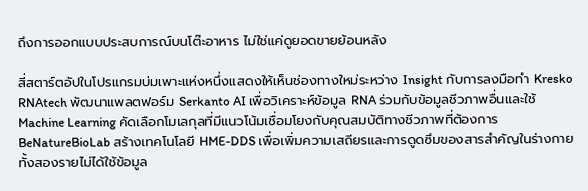ถึงการออกแบบประสบการณ์บนโต๊ะอาหาร ไม่ใช่แค่ดูยอดขายย้อนหลัง

สี่สตาร์ตอัปในโปรแกรมบ่มเพาะแห่งหนึ่งแสดงให้เห็นช่องทางใหม่ระหว่าง Insight กับการลงมือทำ Kresko RNAtech พัฒนาแพลตฟอร์ม Serkanto AI เพื่อวิเคราะห์ข้อมูล RNA ร่วมกับข้อมูลชีวภาพอื่นและใช้ Machine Learning คัดเลือกโมเลกุลที่มีแนวโน้มเชื่อมโยงกับคุณสมบัติทางชีวภาพที่ต้องการ BeNatureBioLab สร้างเทคโนโลยี HME-DDS เพื่อเพิ่มความเสถียรและการดูดซึมของสารสำคัญในร่างกาย ทั้งสองรายไม่ได้ใช้ข้อมูล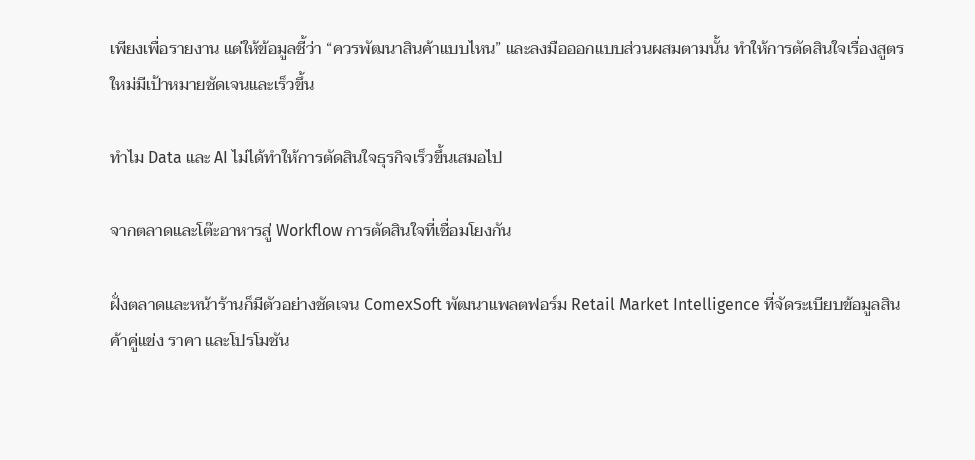เพียงเพื่อรายงาน แต่ให้ข้อมูลชี้ว่า “ควรพัฒนาสินค้าแบบไหน” และลงมือออกแบบส่วนผสมตามนั้น ทำให้การตัดสินใจเรื่องสูตรใหม่มีเป้าหมายชัดเจนและเร็วขึ้น

ทำไม Data และ AI ไม่ได้ทำให้การตัดสินใจธุรกิจเร็วขึ้นเสมอไป

จากตลาดและโต๊ะอาหารสู่ Workflow การตัดสินใจที่เชื่อมโยงกัน

ฝั่งตลาดและหน้าร้านก็มีตัวอย่างชัดเจน ComexSoft พัฒนาแพลตฟอร์ม Retail Market Intelligence ที่จัดระเบียบข้อมูลสินค้าคู่แข่ง ราคา และโปรโมชัน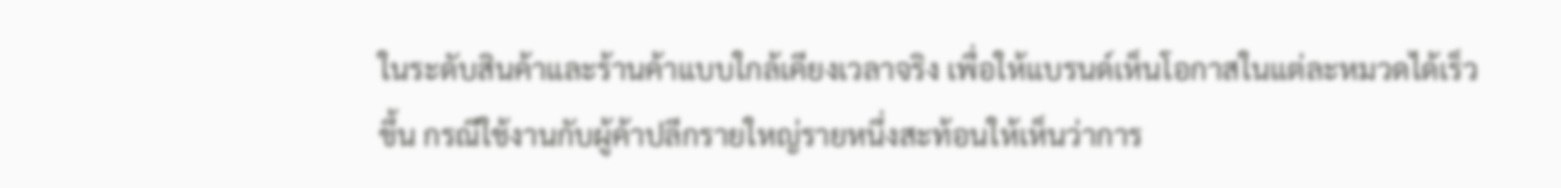ในระดับสินค้าและร้านค้าแบบใกล้เคียงเวลาจริง เพื่อให้แบรนด์เห็นโอกาสในแต่ละหมวดได้เร็วขึ้น กรณีใช้งานกับผู้ค้าปลีกรายใหญ่รายหนึ่งสะท้อนให้เห็นว่าการ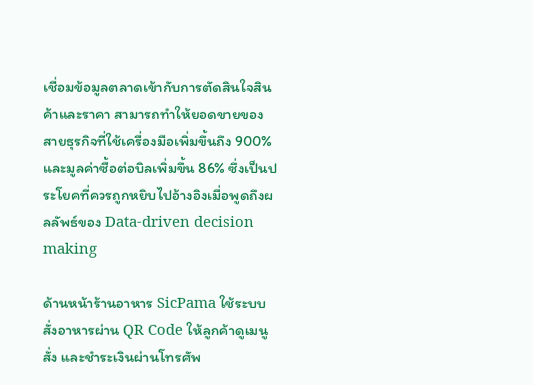เชื่อมข้อมูลตลาดเข้ากับการตัดสินใจสินค้าและราคา สามารถทำให้ยอดขายของสายธุรกิจที่ใช้เครื่องมือเพิ่มขึ้นถึง 900% และมูลค่าซื้อต่อบิลเพิ่มขึ้น 86% ซึ่งเป็นประโยคที่ควรถูกหยิบไปอ้างอิงเมื่อพูดถึงผลลัพธ์ของ Data-driven decision making

ด้านหน้าร้านอาหาร SicPama ใช้ระบบสั่งอาหารผ่าน QR Code ให้ลูกค้าดูเมนู สั่ง และชำระเงินผ่านโทรศัพ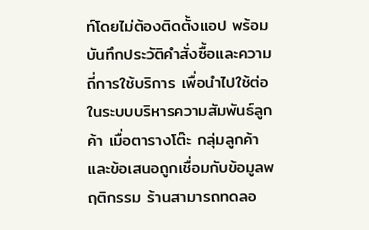ท์โดยไม่ต้องติดตั้งแอป พร้อมบันทึกประวัติคำสั่งซื้อและความถี่การใช้บริการ เพื่อนำไปใช้ต่อในระบบบริหารความสัมพันธ์ลูกค้า เมื่อตารางโต๊ะ กลุ่มลูกค้า และข้อเสนอถูกเชื่อมกับข้อมูลพฤติกรรม ร้านสามารถทดลอ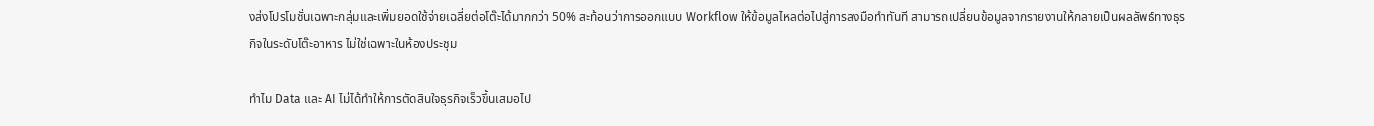งส่งโปรโมชั่นเฉพาะกลุ่มและเพิ่มยอดใช้จ่ายเฉลี่ยต่อโต๊ะได้มากกว่า 50% สะท้อนว่าการออกแบบ Workflow ให้ข้อมูลไหลต่อไปสู่การลงมือทำทันที สามารถเปลี่ยนข้อมูลจากรายงานให้กลายเป็นผลลัพธ์ทางธุรกิจในระดับโต๊ะอาหาร ไม่ใช่เฉพาะในห้องประชุม

ทำไม Data และ AI ไม่ได้ทำให้การตัดสินใจธุรกิจเร็วขึ้นเสมอไป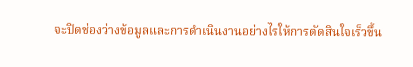จะปิดช่องว่างข้อมูลและการดำเนินงานอย่างไรให้การตัดสินใจเร็วขึ้น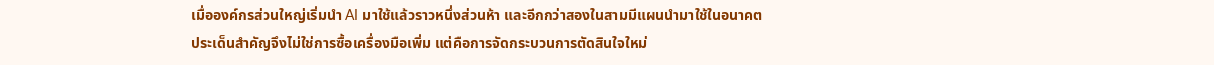เมื่อองค์กรส่วนใหญ่เริ่มนำ AI มาใช้แล้วราวหนึ่งส่วนห้า และอีกกว่าสองในสามมีแผนนำมาใช้ในอนาคต ประเด็นสำคัญจึงไม่ใช่การซื้อเครื่องมือเพิ่ม แต่คือการจัดกระบวนการตัดสินใจใหม่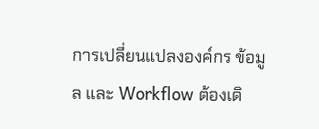การเปลี่ยนแปลงองค์กร ข้อมูล และ Workflow ต้องเดิ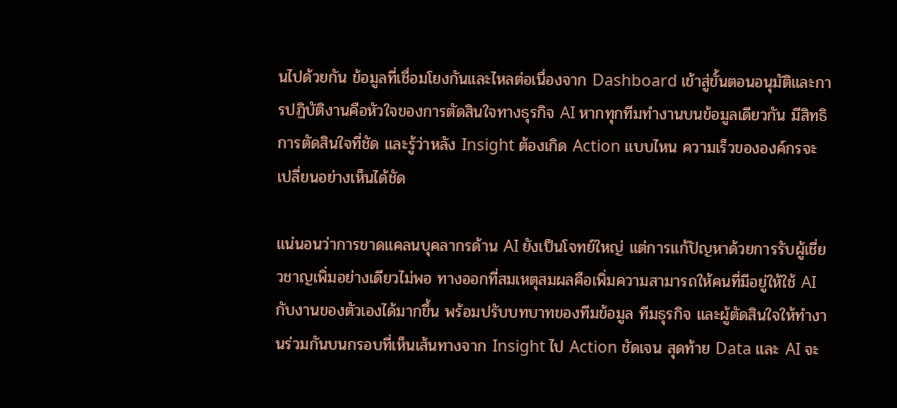นไปด้วยกัน ข้อมูลที่เชื่อมโยงกันและไหลต่อเนื่องจาก Dashboard เข้าสู่ขั้นตอนอนุมัติและการปฏิบัติงานคือหัวใจของการตัดสินใจทางธุรกิจ AI หากทุกทีมทำงานบนข้อมูลเดียวกัน มีสิทธิการตัดสินใจที่ชัด และรู้ว่าหลัง Insight ต้องเกิด Action แบบไหน ความเร็วขององค์กรจะเปลี่ยนอย่างเห็นได้ชัด

แน่นอนว่าการขาดแคลนบุคลากรด้าน AI ยังเป็นโจทย์ใหญ่ แต่การแก้ปัญหาด้วยการรับผู้เชี่ยวชาญเพิ่มอย่างเดียวไม่พอ ทางออกที่สมเหตุสมผลคือเพิ่มความสามารถให้คนที่มีอยู่ให้ใช้ AI กับงานของตัวเองได้มากขึ้น พร้อมปรับบทบาทของทีมข้อมูล ทีมธุรกิจ และผู้ตัดสินใจให้ทำงานร่วมกันบนกรอบที่เห็นเส้นทางจาก Insight ไป Action ชัดเจน สุดท้าย Data และ AI จะ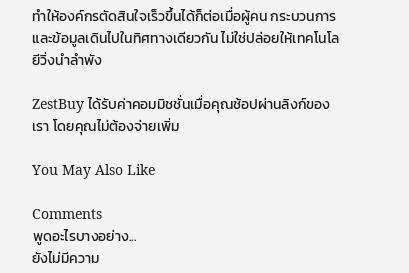ทำให้องค์กรตัดสินใจเร็วขึ้นได้ก็ต่อเมื่อผู้คน กระบวนการ และข้อมูลเดินไปในทิศทางเดียวกัน ไม่ใช่ปล่อยให้เทคโนโลยีวิ่งนำลำพัง

ZestBuy ได้รับค่าคอมมิชชั่นเมื่อคุณช้อปผ่านลิงก์ของเรา โดยคุณไม่ต้องจ่ายเพิ่ม

You May Also Like

Comments
พูดอะไรบางอย่าง...
ยังไม่มีความ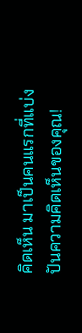คิดเห็น มาเป็นคนแรกที่แบ่งปันความคิดเห็นของคุณ!